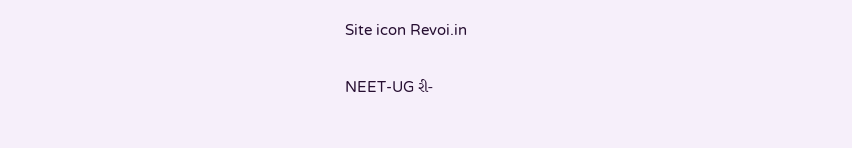Site icon Revoi.in

NEET-UG રી-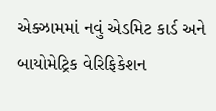એક્ઝામમાં નવું એડમિટ કાર્ડ અને બાયોમેટ્રિક વેરિફિકેશન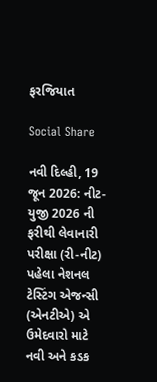ફરજિયાત

Social Share

નવી દિલ્હી, 19 જૂન 2026: નીટ-યુજી 2026 ની ફરીથી લેવાનારી પરીક્ષા (રી-નીટ) પહેલા નેશનલ ટેસ્ટિંગ એજન્સી (એનટીએ) એ ઉમેદવારો માટે નવી અને કડક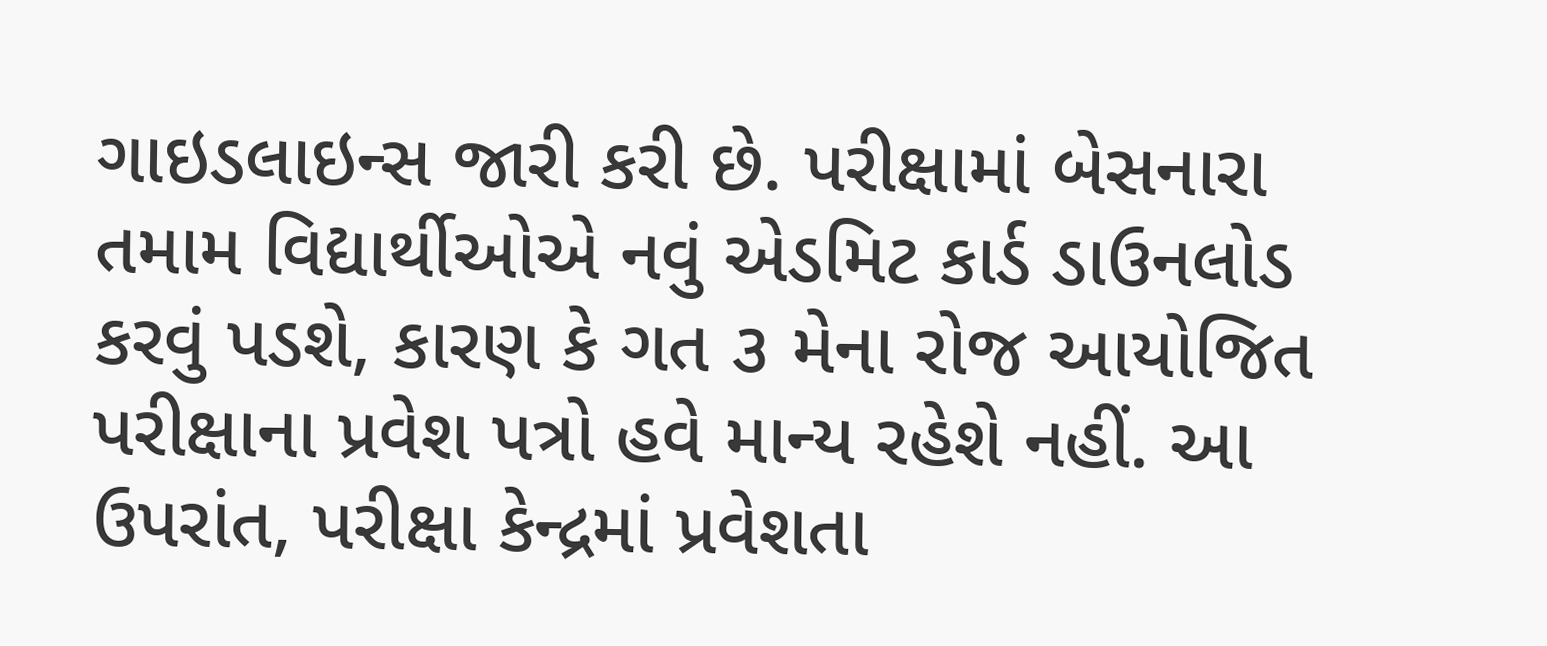ગાઇડલાઇન્સ જારી કરી છે. પરીક્ષામાં બેસનારા તમામ વિદ્યાર્થીઓએ નવું એડમિટ કાર્ડ ડાઉનલોડ કરવું પડશે, કારણ કે ગત ૩ મેના રોજ આયોજિત પરીક્ષાના પ્રવેશ પત્રો હવે માન્ય રહેશે નહીં. આ ઉપરાંત, પરીક્ષા કેન્દ્રમાં પ્રવેશતા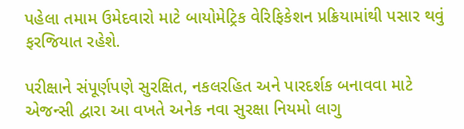પહેલા તમામ ઉમેદવારો માટે બાયોમેટ્રિક વેરિફિકેશન પ્રક્રિયામાંથી પસાર થવું ફરજિયાત રહેશે.

પરીક્ષાને સંપૂર્ણપણે સુરક્ષિત, નકલરહિત અને પારદર્શક બનાવવા માટે એજન્સી દ્વારા આ વખતે અનેક નવા સુરક્ષા નિયમો લાગુ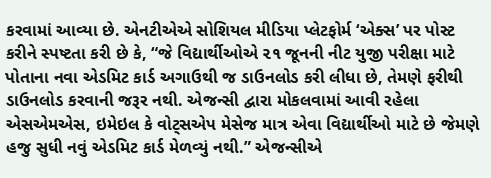કરવામાં આવ્યા છે. એનટીએએ સોશિયલ મીડિયા પ્લેટફોર્મ ‘એક્સ’ પર પોસ્ટ કરીને સ્પષ્ટતા કરી છે કે, “જે વિદ્યાર્થીઓએ ૨૧ જૂનની નીટ યુજી પરીક્ષા માટે પોતાના નવા એડમિટ કાર્ડ અગાઉથી જ ડાઉનલોડ કરી લીધા છે, તેમણે ફરીથી ડાઉનલોડ કરવાની જરૂર નથી. એજન્સી દ્વારા મોકલવામાં આવી રહેલા એસએમએસ, ઇમેઇલ કે વોટ્સએપ મેસેજ માત્ર એવા વિદ્યાર્થીઓ માટે છે જેમણે હજુ સુધી નવું એડમિટ કાર્ડ મેળવ્યું નથી.” એજન્સીએ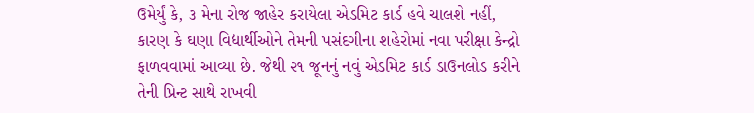ઉમેર્યું કે, ૩ મેના રોજ જાહેર કરાયેલા એડમિટ કાર્ડ હવે ચાલશે નહીં, કારણ કે ઘણા વિદ્યાર્થીઓને તેમની પસંદગીના શહેરોમાં નવા પરીક્ષા કેન્દ્રો ફાળવવામાં આવ્યા છે. જેથી ૨૧ જૂનનું નવું એડમિટ કાર્ડ ડાઉનલોડ કરીને તેની પ્રિન્ટ સાથે રાખવી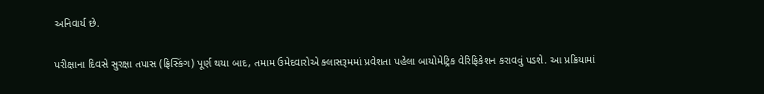અનિવાર્ય છે.

પરીક્ષાના દિવસે સુરક્ષા તપાસ (ફ્રિસ્કિંગ) પૂર્ણ થયા બાદ, તમામ ઉમેદવારોએ ક્લાસરૂમમાં પ્રવેશતા પહેલા બાયોમેટ્રિક વેરિફિકેશન કરાવવું પડશે. આ પ્રક્રિયામાં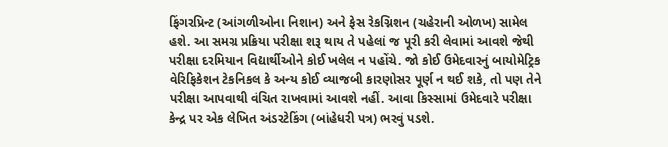ફિંગરપ્રિન્ટ (આંગળીઓના નિશાન) અને ફેસ રેકગ્નિશન (ચહેરાની ઓળખ) સામેલ હશે. આ સમગ્ર પ્રક્રિયા પરીક્ષા શરૂ થાય તે પહેલાં જ પૂરી કરી લેવામાં આવશે જેથી પરીક્ષા દરમિયાન વિદ્યાર્થીઓને કોઈ ખલેલ ન પહોંચે. જો કોઈ ઉમેદવારનું બાયોમેટ્રિક વેરિફિકેશન ટેકનિકલ કે અન્ય કોઈ વ્યાજબી કારણોસર પૂર્ણ ન થઈ શકે, તો પણ તેને પરીક્ષા આપવાથી વંચિત રાખવામાં આવશે નહીં. આવા કિસ્સામાં ઉમેદવારે પરીક્ષા કેન્દ્ર પર એક લેખિત અંડરટેકિંગ (બાંહેધરી પત્ર) ભરવું પડશે.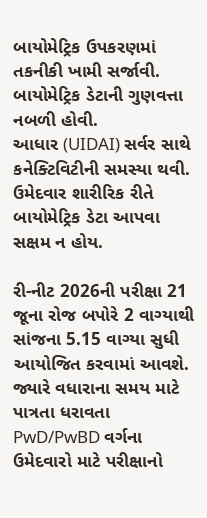બાયોમેટ્રિક ઉપકરણમાં તકનીકી ખામી સર્જાવી.
બાયોમેટ્રિક ડેટાની ગુણવત્તા નબળી હોવી.
આધાર (UIDAI) સર્વર સાથે કનેક્ટિવિટીની સમસ્યા થવી.
ઉમેદવાર શારીરિક રીતે બાયોમેટ્રિક ડેટા આપવા સક્ષમ ન હોય.

રી-નીટ 2026ની પરીક્ષા 21 જૂના રોજ બપોરે 2 વાગ્યાથી સાંજના 5.15 વાગ્યા સુધી આયોજિત કરવામાં આવશે. જ્યારે વધારાના સમય માટે પાત્રતા ધરાવતા PwD/PwBD વર્ગના ઉમેદવારો માટે પરીક્ષાનો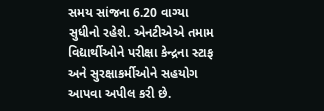સમય સાંજના 6.20 વાગ્યા સુધીનો રહેશે. એનટીએએ તમામ વિદ્યાર્થીઓને પરીક્ષા કેન્દ્રના સ્ટાફ અને સુરક્ષાકર્મીઓને સહયોગ આપવા અપીલ કરી છે.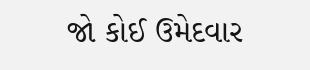જો કોઈ ઉમેદવાર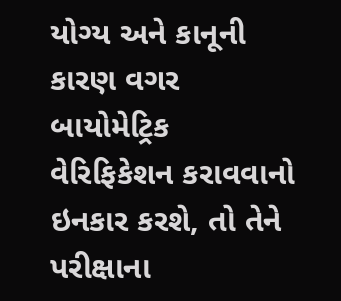યોગ્ય અને કાનૂની કારણ વગર બાયોમેટ્રિક વેરિફિકેશન કરાવવાનો ઇનકાર કરશે, તો તેને પરીક્ષાના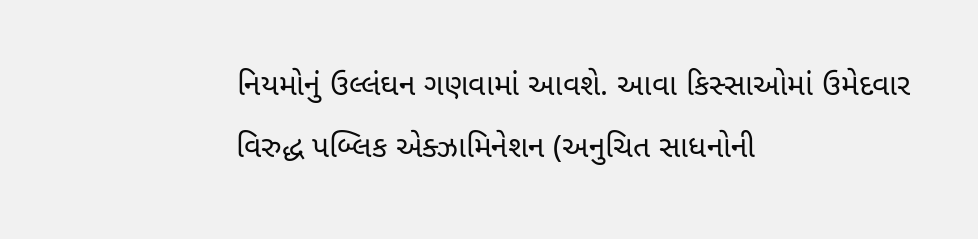નિયમોનું ઉલ્લંઘન ગણવામાં આવશે. આવા કિસ્સાઓમાં ઉમેદવાર વિરુદ્ધ પબ્લિક એક્ઝામિનેશન (અનુચિત સાધનોની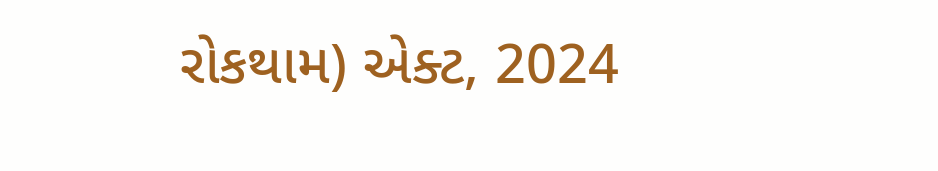રોકથામ) એક્ટ, 2024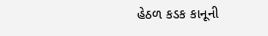હેઠળ કડક કાનૂની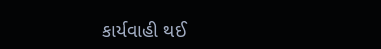કાર્યવાહી થઈ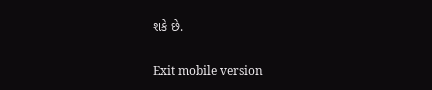શકે છે.

Exit mobile version